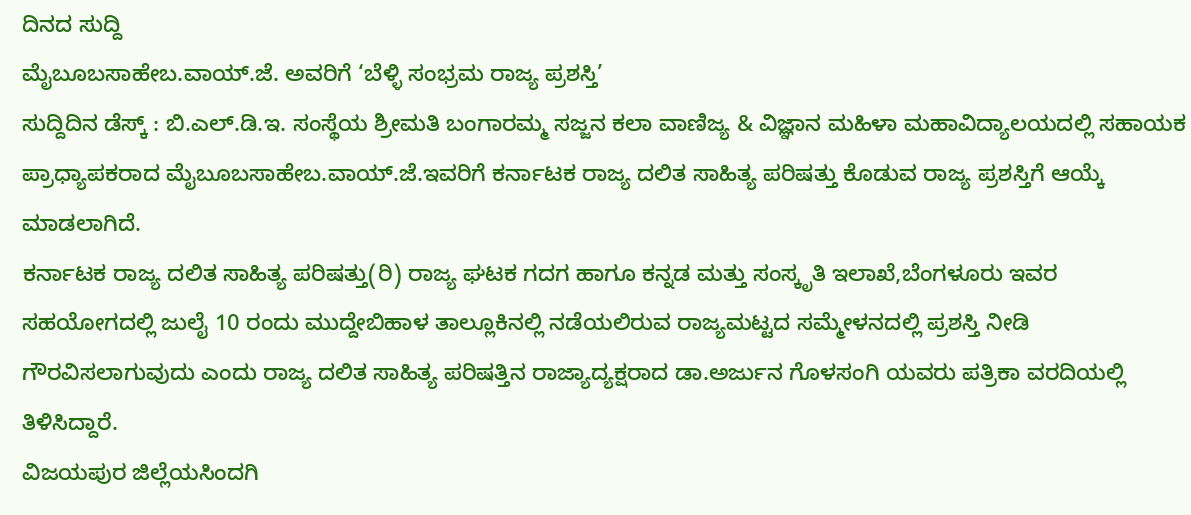ದಿನದ ಸುದ್ದಿ
ಮೈಬೂಬಸಾಹೇಬ.ವಾಯ್.ಜೆ. ಅವರಿಗೆ ‘ಬೆಳ್ಳಿ ಸಂಭ್ರಮ ರಾಜ್ಯ ಪ್ರಶಸ್ತಿ’
ಸುದ್ದಿದಿನ ಡೆಸ್ಕ್ : ಬಿ.ಎಲ್.ಡಿ.ಇ. ಸಂಸ್ಥೆಯ ಶ್ರೀಮತಿ ಬಂಗಾರಮ್ಮ ಸಜ್ಜನ ಕಲಾ ವಾಣಿಜ್ಯ & ವಿಜ್ಞಾನ ಮಹಿಳಾ ಮಹಾವಿದ್ಯಾಲಯದಲ್ಲಿ ಸಹಾಯಕ ಪ್ರಾಧ್ಯಾಪಕರಾದ ಮೈಬೂಬಸಾಹೇಬ.ವಾಯ್.ಜೆ.ಇವರಿಗೆ ಕರ್ನಾಟಕ ರಾಜ್ಯ ದಲಿತ ಸಾಹಿತ್ಯ ಪರಿಷತ್ತು ಕೊಡುವ ರಾಜ್ಯ ಪ್ರಶಸ್ತಿಗೆ ಆಯ್ಕೆ ಮಾಡಲಾಗಿದೆ.
ಕರ್ನಾಟಕ ರಾಜ್ಯ ದಲಿತ ಸಾಹಿತ್ಯ ಪರಿಷತ್ತು(ರಿ) ರಾಜ್ಯ ಘಟಕ ಗದಗ ಹಾಗೂ ಕನ್ನಡ ಮತ್ತು ಸಂಸ್ಕೃತಿ ಇಲಾಖೆ,ಬೆಂಗಳೂರು ಇವರ ಸಹಯೋಗದಲ್ಲಿ ಜುಲೈ 10 ರಂದು ಮುದ್ದೇಬಿಹಾಳ ತಾಲ್ಲೂಕಿನಲ್ಲಿ ನಡೆಯಲಿರುವ ರಾಜ್ಯಮಟ್ಟದ ಸಮ್ಮೇಳನದಲ್ಲಿ ಪ್ರಶಸ್ತಿ ನೀಡಿ ಗೌರವಿಸಲಾಗುವುದು ಎಂದು ರಾಜ್ಯ ದಲಿತ ಸಾಹಿತ್ಯ ಪರಿಷತ್ತಿನ ರಾಜ್ಯಾದ್ಯಕ್ಷರಾದ ಡಾ.ಅರ್ಜುನ ಗೊಳಸಂಗಿ ಯವರು ಪತ್ರಿಕಾ ವರದಿಯಲ್ಲಿ ತಿಳಿಸಿದ್ದಾರೆ.
ವಿಜಯಪುರ ಜಿಲ್ಲೆಯಸಿಂದಗಿ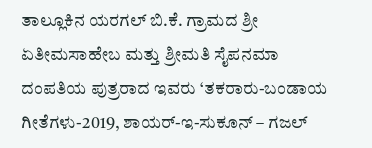ತಾಲ್ಲೂಕಿನ ಯರಗಲ್ ಬಿ.ಕೆ. ಗ್ರಾಮದ ಶ್ರೀ ಏತೀಮಸಾಹೇಬ ಮತ್ತು ಶ್ರೀಮತಿ ಸೈಪನಮಾ ದಂಪತಿಯ ಪುತ್ರರಾದ ಇವರು ‘ತಕರಾರು-ಬಂಡಾಯ ಗೀತೆಗಳು-2019, ಶಾಯರ್-ಇ-ಸುಕೂನ್ – ಗಜಲ್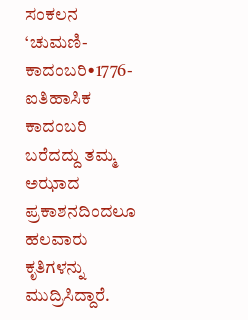ಸಂಕಲನ ‘ಚುಮಣಿ- ಕಾದಂಬರಿ•1776- ಐತಿಹಾಸಿಕ ಕಾದಂಬರಿ ಬರೆದದ್ದು ತಮ್ಮ ಅಝಾದ ಪ್ರಕಾಶನದಿಂದಲೂ ಹಲವಾರು ಕೃತಿಗಳನ್ನು ಮುದ್ರಿಸಿದ್ದಾರೆ.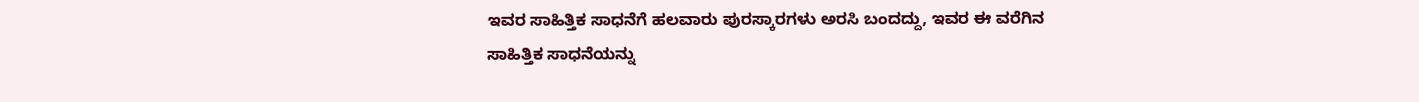ಇವರ ಸಾಹಿತ್ತಿಕ ಸಾಧನೆಗೆ ಹಲವಾರು ಪುರಸ್ಕಾರಗಳು ಅರಸಿ ಬಂದದ್ದು, ಇವರ ಈ ವರೆಗಿನ ಸಾಹಿತ್ತಿಕ ಸಾಧನೆಯನ್ನು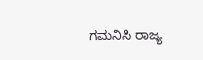ಗಮನಿಸಿ ರಾಜ್ಯ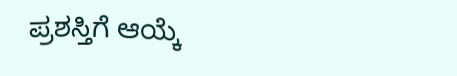ಪ್ರಶಸ್ತಿಗೆ ಆಯ್ಕೆ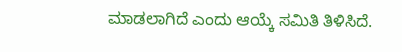ಮಾಡಲಾಗಿದೆ ಎಂದು ಆಯ್ಕೆ ಸಮಿತಿ ತಿಳಿಸಿದೆ.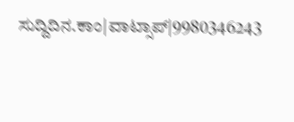ಸುದ್ದಿದಿನ.ಕಾಂ|ವಾಟ್ಸಾಪ್|9980346243